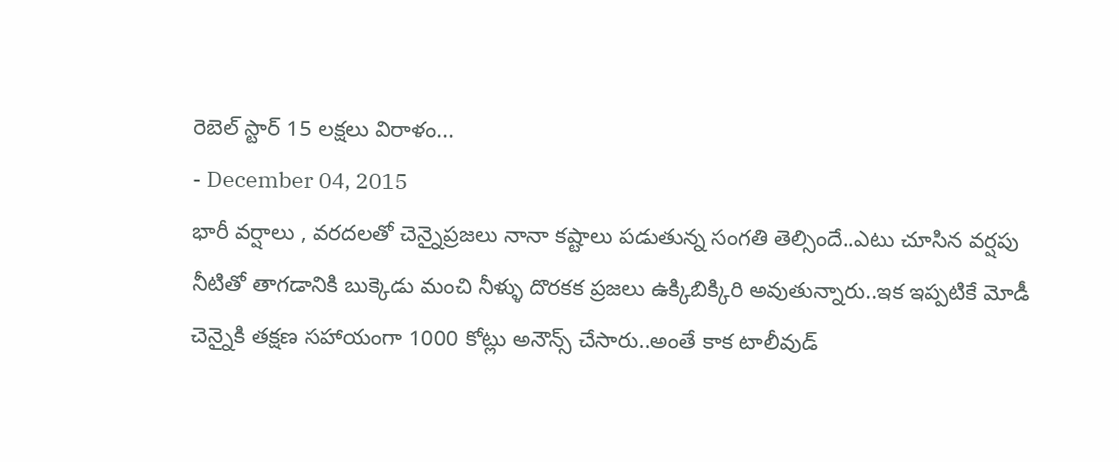రెబెల్ స్టార్ 15 లక్షలు విరాళం...
- December 04, 2015
భారీ వర్షాలు , వరదలతో చెన్నైప్రజలు నానా కష్టాలు పడుతున్న సంగతి తెల్సిందే..ఎటు చూసిన వర్షపు నీటితో తాగడానికి బుక్కెడు మంచి నీళ్ళు దొరకక ప్రజలు ఉక్కిబిక్కిరి అవుతున్నారు..ఇక ఇప్పటికే మోడీ చెన్నైకి తక్షణ సహాయంగా 1000 కోట్లు అనౌన్స్ చేసారు..అంతే కాక టాలీవుడ్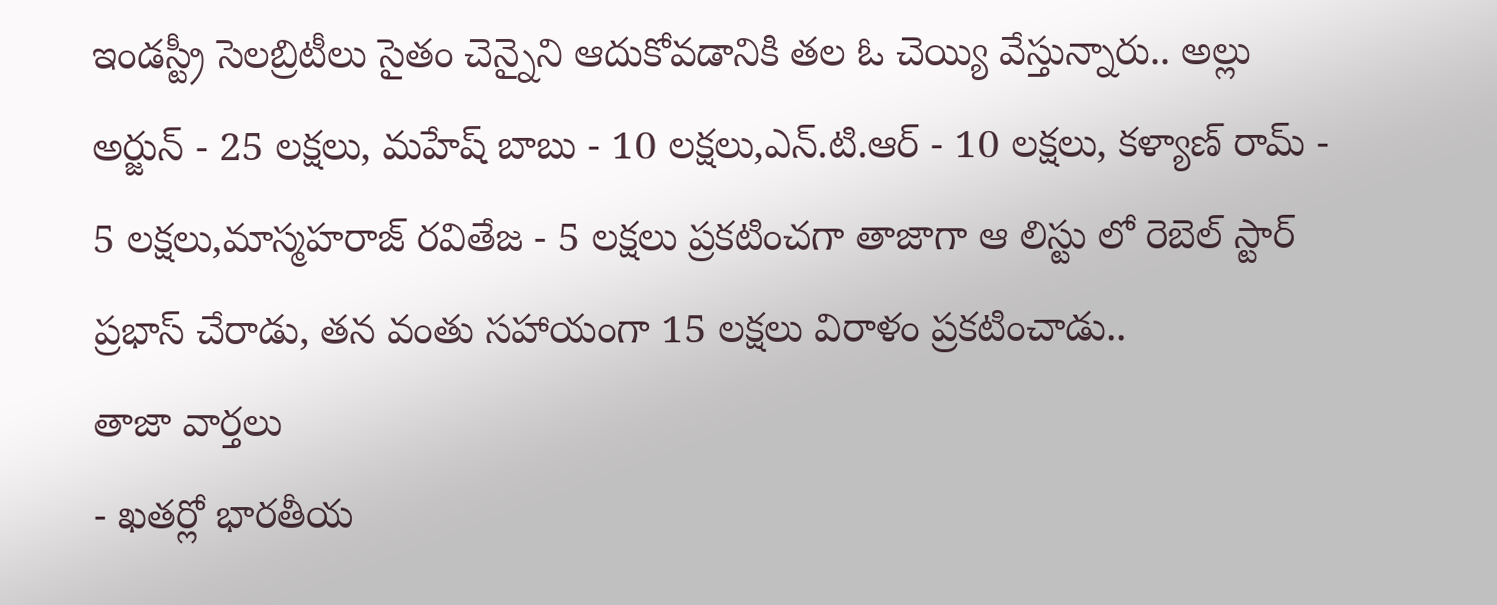ఇండస్ట్రీ సెలబ్రిటీలు సైతం చెన్నైని ఆదుకోవడానికి తల ఓ చెయ్యి వేస్తున్నారు.. అల్లు అర్జున్ - 25 లక్షలు, మహేష్ బాబు - 10 లక్షలు,ఎన్.టి.ఆర్ - 10 లక్షలు, కళ్యాణ్ రామ్ - 5 లక్షలు,మాస్మహరాజ్ రవితేజ - 5 లక్షలు ప్రకటించగా తాజాగా ఆ లిస్టు లో రెబెల్ స్టార్ ప్రభాస్ చేరాడు, తన వంతు సహాయంగా 15 లక్షలు విరాళం ప్రకటించాడు..
తాజా వార్తలు
- ఖతర్లో భారతీయ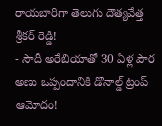రాయబారిగా తెలుగు దౌత్యవేత్త శ్రీకర్ రెడ్డి!
- సౌదీ అరేబియాతో 30 ఏళ్ల పౌర అణు ఒప్పందానికి డొనాల్డ్ ట్రంప్ ఆమోదం!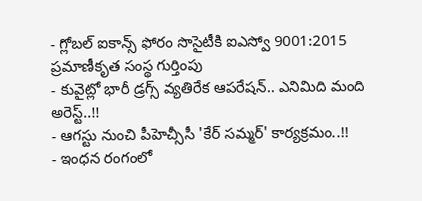- గ్లోబల్ ఐకాన్స్ ఫోరం సొసైటీకి ఐఎస్వో 9001:2015 ప్రమాణీకృత సంస్థ గుర్తింపు
- కువైట్లో భారీ డ్రగ్స్ వ్యతిరేక ఆపరేషన్.. ఎనిమిది మంది అరెస్ట్..!!
- ఆగస్టు నుంచి పీహెచ్సీసీ 'కేర్ సమ్మర్' కార్యక్రమం..!!
- ఇంధన రంగంలో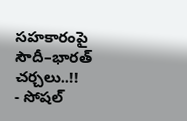సహకారంపై సౌదీ–భారత్ చర్చలు..!!
- సోషల్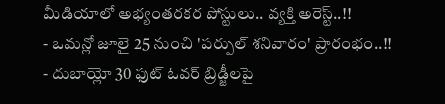మీడియాలో అభ్యంతరకర పోస్టులు.. వ్యక్తి అరెస్ట్..!!
- ఒమన్లో జూలై 25 నుంచి 'పర్పుల్ శనివారం' ప్రారంభం..!!
- దుబాయ్లో 30 ఫుట్ ఓవర్ బ్రిడ్జీలపై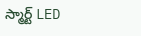స్మార్ట్ LED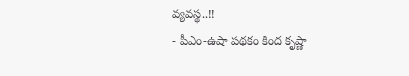వ్యవస్థ..!!
- పీఎం-ఉషా పథకం కింద కృష్ణా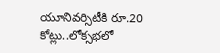యూనివర్సిటీకి రూ.20 కోట్లు..లోక్సభలో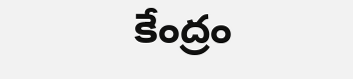కేంద్రం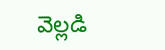వెల్లడి